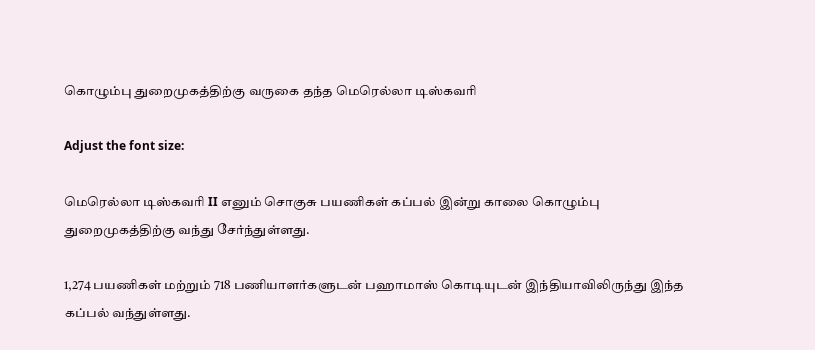கொழும்பு துறைமுகத்திற்கு வருகை தந்த மெரெல்லா டிஸ்கவரி

Adjust the font size:

மெரெல்லா டிஸ்கவரி II எனும் சொகுசு பயணிகள் கப்பல் இன்று காலை கொழும்பு துறைமுகத்திற்கு வந்து சேர்ந்துள்ளது.

1,274 பயணிகள் மற்றும் 718 பணியாளர்களுடன் பஹாமாஸ் கொடியுடன் இந்தியாவிலிருந்து இந்த கப்பல் வந்துள்ளது.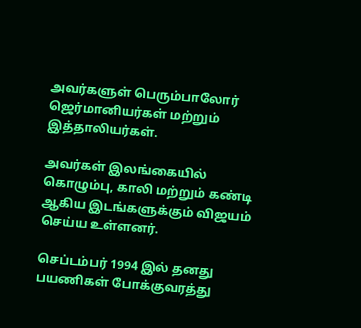அவர்களுள் பெரும்பாலோர் ஜெர்மானியர்கள் மற்றும் இத்தாலியர்கள்.

அவர்கள் இலங்கையில் கொழும்பு, காலி மற்றும் கண்டி ஆகிய இடங்களுக்கும் விஜயம் செய்ய உள்ளனர்.

செப்டம்பர் 1994 இல் தனது பயணிகள் போக்குவரத்து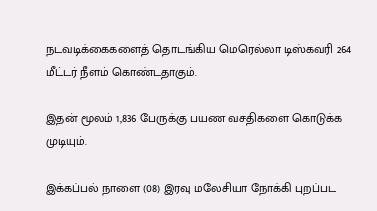நடவடிக்கைகளைத் தொடங்கிய மெரெல்லா டிஸ்கவரி 264 மீட்டர் நீளம் கொண்டதாகும்.

இதன் மூலம் 1,836 பேருக்கு பயண வசதிகளை கொடுக்க முடியும்.

இக்கப்பல் நாளை (08) இரவு மலேசியா நோக்கி புறப்பட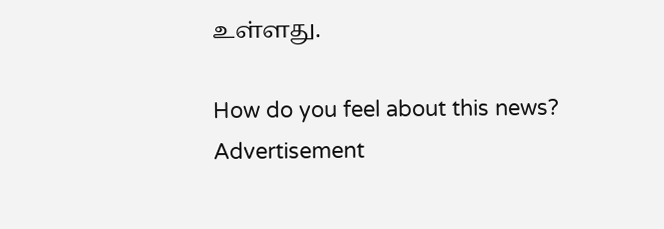உள்ளது.

How do you feel about this news?
Advertisement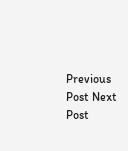Previous Post Next Post